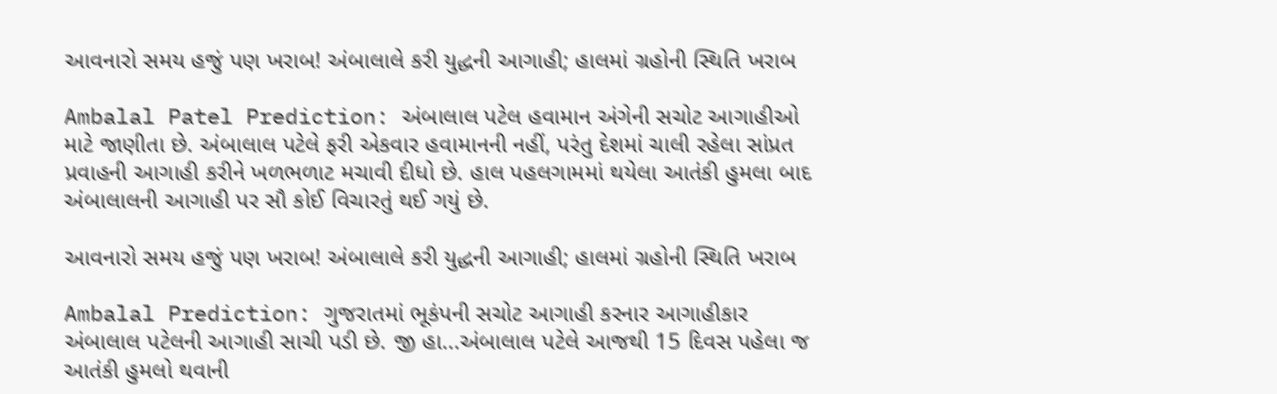આવનારો સમય હજું પણ ખરાબ! અંબાલાલે કરી યુદ્ધની આગાહી; હાલમાં ગ્રહોની સ્થિતિ ખરાબ

Ambalal Patel Prediction: અંબાલાલ પટેલ હવામાન અંગેની સચોટ આગાહીઓ માટે જાણીતા છે. અંબાલાલ પટેલે ફરી એકવાર હવામાનની નહીં, પરંતુ દેશમાં ચાલી રહેલા સાંપ્રત પ્રવાહની આગાહી કરીને ખળભળાટ મચાવી દીધો છે. હાલ પહલગામમાં થયેલા આતંકી હુમલા બાદ અંબાલાલની આગાહી પર સૌ કોઈ વિચારતું થઈ ગયું છે.

આવનારો સમય હજું પણ ખરાબ! અંબાલાલે કરી યુદ્ધની આગાહી; હાલમાં ગ્રહોની સ્થિતિ ખરાબ

Ambalal Prediction: ગુજરાતમાં ભૂકંપની સચોટ આગાહી કરનાર આગાહીકાર અંબાલાલ પટેલની આગાહી સાચી પડી છે. જી હા...અંબાલાલ પટેલે આજથી 15 દિવસ પહેલા જ આતંકી હુમલો થવાની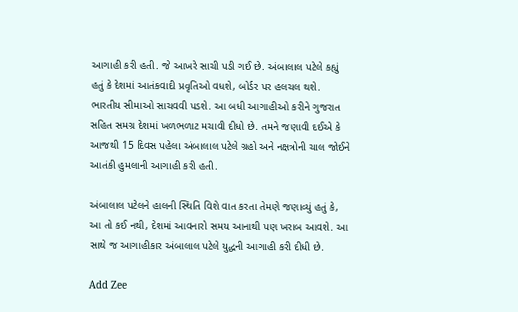આગાહી કરી હતી. જે આખરે સાચી પડી ગઈ છે. અંબાલાલ પટેલે કહ્યું હતું કે દેશમાં આતંકવાદી પ્રવૃતિઓ વધશે, બોર્ડર પર હલચલ થશે. ભારતીય સીમાઓ સાચવવી પડશે. આ બધી આગાહીઓ કરીને ગુજરાત સહિત સમગ્ર દેશમાં ખળભળાટ મચાવી દીધો છે. તમને જણાવી દઈએ કે આજથી 15 દિવસ પહેલા અંબાલાલ પટેલે ગ્રહો અને નક્ષત્રોની ચાલ જોઈને આતંકી હુમલાની આગાહી કરી હતી.

અંબાલાલ પટેલને હાલની સ્થિતિ વિશે વાત કરતા તેમણે જણાવ્યું હતું કે, આ તો કઈ નથી, દેશમાં આવનારો સમય આનાથી પણ ખરાબ આવશે. આ સાથે જ આગાહીકાર અંબાલાલ પટેલે યુદ્ધની આગાહી કરી દીધી છે.

Add Zee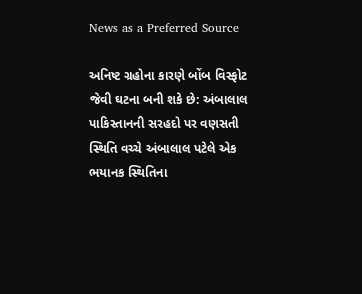News as a Preferred Source

અનિષ્ટ ગ્રહોના કારણે બોંબ વિસ્ફોટ જેવી ઘટના બની શકે છે: અંબાલાલ
પાકિસ્તાનની સરહદો પર વણસતી સ્થિતિ વચ્ચે અંબાલાલ પટેલે એક ભયાનક સ્થિતિના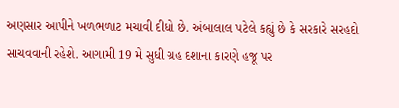અણસાર આપીને ખળભળાટ મચાવી દીધો છે. અંબાલાલ પટેલે કહ્યું છે કે સરકારે સરહદો સાચવવાની રહેશે. આગામી 19 મે સુધી ગ્રહ દશાના કારણે હજૂ પર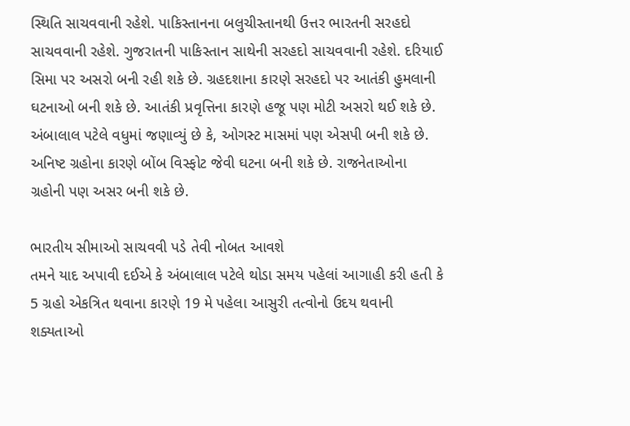સ્થિતિ સાચવવાની રહેશે. પાકિસ્તાનના બલુચીસ્તાનથી ઉત્તર ભારતની સરહદો સાચવવાની રહેશે. ગુજરાતની પાકિસ્તાન સાથેની સરહદો સાચવવાની રહેશે. દરિયાઈ સિમા પર અસરો બની રહી શકે છે. ગ્રહદશાના કારણે સરહદો પર આતંકી હુમલાની ઘટનાઓ બની શકે છે. આતંકી પ્રવૃત્તિના કારણે હજૂ પણ મોટી અસરો થઈ શકે છે. અંબાલાલ પટેલે વધુમાં જણાવ્યું છે કે, ઓગસ્ટ માસમાં પણ એસપી બની શકે છે. અનિષ્ટ ગ્રહોના કારણે બોંબ વિસ્ફોટ જેવી ઘટના બની શકે છે. રાજનેતાઓના ગ્રહોની પણ અસર બની શકે છે.

ભારતીય સીમાઓ સાચવવી પડે તેવી નોબત આવશે
તમને યાદ અપાવી દઈએ કે અંબાલાલ પટેલે થોડા સમય પહેલાં આગાહી કરી હતી કે 5 ગ્રહો એકત્રિત થવાના કારણે 19 મે પહેલા આસુરી તત્વોનો ઉદય થવાની શક્યતાઓ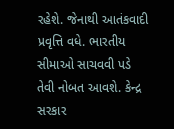રહેશે. જેનાથી આતંકવાદી પ્રવૃત્તિ વધે. ભારતીય સીમાઓ સાચવવી પડે તેવી નોબત આવશે. કેન્દ્ર સરકાર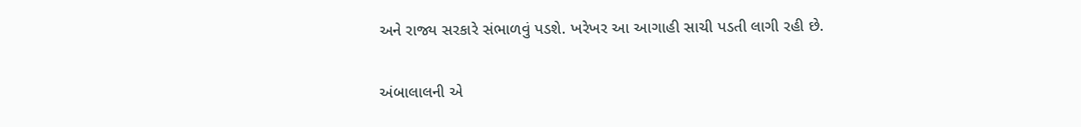અને રાજ્ય સરકારે સંભાળવું પડશે. ખરેખર આ આગાહી સાચી પડતી લાગી રહી છે.

અંબાલાલની એ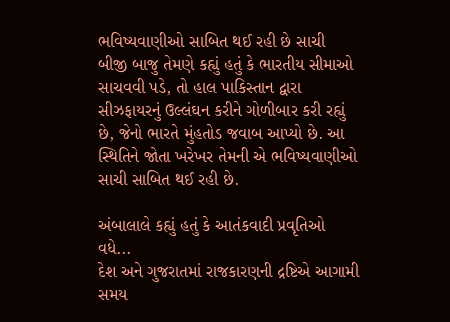ભવિષ્યવાણીઓ સાબિત થઈ રહી છે સાચી
બીજી બાજુ તેમણે કહ્યું હતું કે ભારતીય સીમાઓ સાચવવી પડે, તો હાલ પાકિસ્તાન દ્વારા સીઝફાયરનું ઉલ્લંઘન કરીને ગોળીબાર કરી રહ્યું છે, જેનો ભારતે મુંહતોડ જવાબ આપ્યો છે. આ સ્થિતિને જોતા ખરેખર તેમની એ ભવિષ્યવાણીઓ સાચી સાબિત થઈ રહી છે.

અંબાલાલે કહ્યું હતું કે આતંકવાદી પ્રવૃતિઓ વધે...
દેશ અને ગુજરાતમાં રાજકારણની દ્રષ્ટિએ આગામી સમય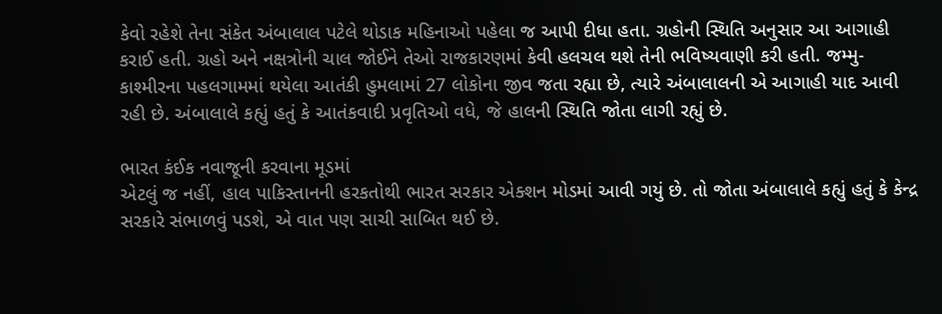કેવો રહેશે તેના સંકેત અંબાલાલ પટેલે થોડાક મહિનાઓ પહેલા જ આપી દીધા હતા. ગ્રહોની સ્થિતિ અનુસાર આ આગાહી કરાઈ હતી. ગ્રહો અને નક્ષત્રોની ચાલ જોઈને તેઓ રાજકારણમાં કેવી હલચલ થશે તેની ભવિષ્યવાણી કરી હતી. જમ્મુ-કાશ્મીરના પહલગામમાં થયેલા આતંકી હુમલામાં 27 લોકોના જીવ જતા રહ્યા છે, ત્યારે અંબાલાલની એ આગાહી યાદ આવી રહી છે. અંબાલાલે કહ્યું હતું કે આતંકવાદી પ્રવૃતિઓ વધે, જે હાલની સ્થિતિ જોતા લાગી રહ્યું છે.

ભારત કંઈક નવાજૂની કરવાના મૂડમાં
એટલું જ નહીં, હાલ પાકિસ્તાનની હરકતોથી ભારત સરકાર એક્શન મોડમાં આવી ગયું છે. તો જોતા અંબાલાલે કહ્યું હતું કે કેન્દ્ર સરકારે સંભાળવું પડશે, એ વાત પણ સાચી સાબિત થઈ છે.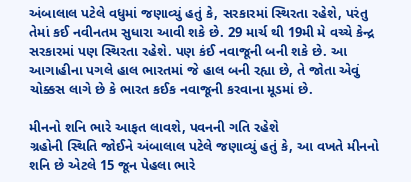અંબાલાલ પટેલે વધુમાં જણાવ્યું હતું કે, સરકારમાં સ્થિરતા રહેશે, પરંતુ તેમાં કઈ નવીનતમ સુધારા આવી શકે છે. 29 માર્ચ થી 19મી મે વચ્ચે કેન્દ્ર સરકારમાં પણ સ્થિરતા રહેશે. પણ કંઈ નવાજૂની બની શકે છે. આ આગાહીના પગલે હાલ ભારતમાં જે હાલ બની રહ્યા છે, તે જોતા એવું ચોક્કસ લાગે છે કે ભારત કઈક નવાજૂની કરવાના મૂડમાં છે.

મીનનો શનિ ભારે આફત લાવશે, પવનની ગતિ રહેશે
ગ્રહોની સ્થિતિ જોઈને અંબાલાલ પટેલે જણાવ્યું હતું કે, આ વખતે મીનનો શનિ છે એટલે 15 જૂન પેહલા ભારે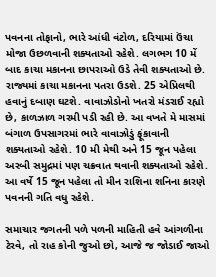પવનના તોફાનો, ભારે આંધી વંટોળ, દરિયામાં ઉંચા મોજા ઉછળવાની શક્યતાઓ રહેશે. લગભગ 10 મેં બાદ કાચા મકાનના છાપરાઓ ઉડે તેવી શક્યતાઓ છે. રાજ્યમાં કાચા મકાનના પતરા ઉડશે. 25 એપ્રિલથી હવાનું દબાણ ઘટશે. વાવાઝોડોનો ખતરો મંડરાઈ રહ્યો છે, કાળઝાળ ગરમી પડી રહી છે. આ વખતે મે માસમાં બંગાળ ઉપસાગરમાં ભારે વાવાઝોડું ફૂંકાવાની શક્યતાઓ રહેશે. 10 મી મેથી અને 15 જૂન પહેલા અરબી સમુદ્રમાં પણ ચક્રવાત થવાની શક્યતાઓ રહેશે. આ વર્ષે 15 જૂન પહેલા તો મીન રાશિના શનિના કારણે પવનની ગતિ વધુ રહેશે.

સમાચાર જગતની પળે પળની માહિતી હવે આંગળીના ટેરવે, તો રાહ કોની જુઓ છો, આજે જ જોડાઈ જાઓ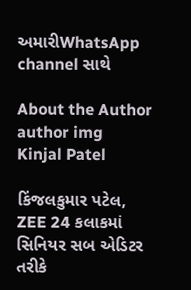અમારીWhatsApp channel સાથે

About the Author
author img
Kinjal Patel

કિંજલકુમાર પટેલ, ZEE 24 કલાકમાં સિનિયર સબ એડિટર તરીકે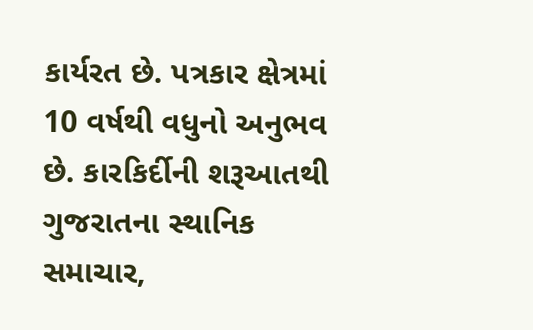કાર્યરત છે. પત્રકાર ક્ષેત્રમાં 10 વર્ષથી વધુનો અનુભવ છે. કારકિર્દીની શરૂઆતથી ગુજરાતના સ્થાનિક સમાચાર,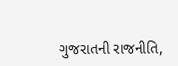ગુજરાતની રાજનીતિ,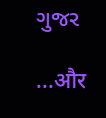ગુજર

...और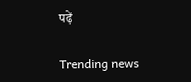पढ़ें

Trending news